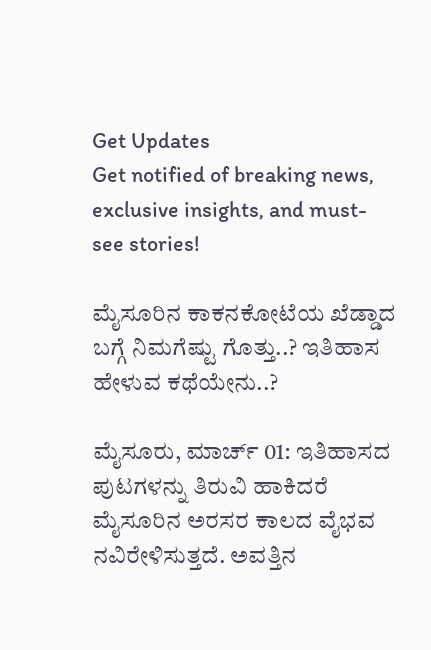Get Updates
Get notified of breaking news, exclusive insights, and must-see stories!

ಮೈಸೂರಿನ ಕಾಕನಕೋಟೆಯ ಖೆಡ್ಡಾದ ಬಗ್ಗೆ ನಿಮಗೆಷ್ಟು ಗೊತ್ತು..? ಇತಿಹಾಸ ಹೇಳುವ ಕಥೆಯೇನು..?

ಮೈಸೂರು, ಮಾರ್ಚ್ 01: ಇತಿಹಾಸದ ಪುಟಗಳನ್ನು ತಿರುವಿ ಹಾಕಿದರೆ ಮೈಸೂರಿನ ಅರಸರ ಕಾಲದ ವೈಭವ ನವಿರೇಳಿಸುತ್ತದೆ. ಅವತ್ತಿನ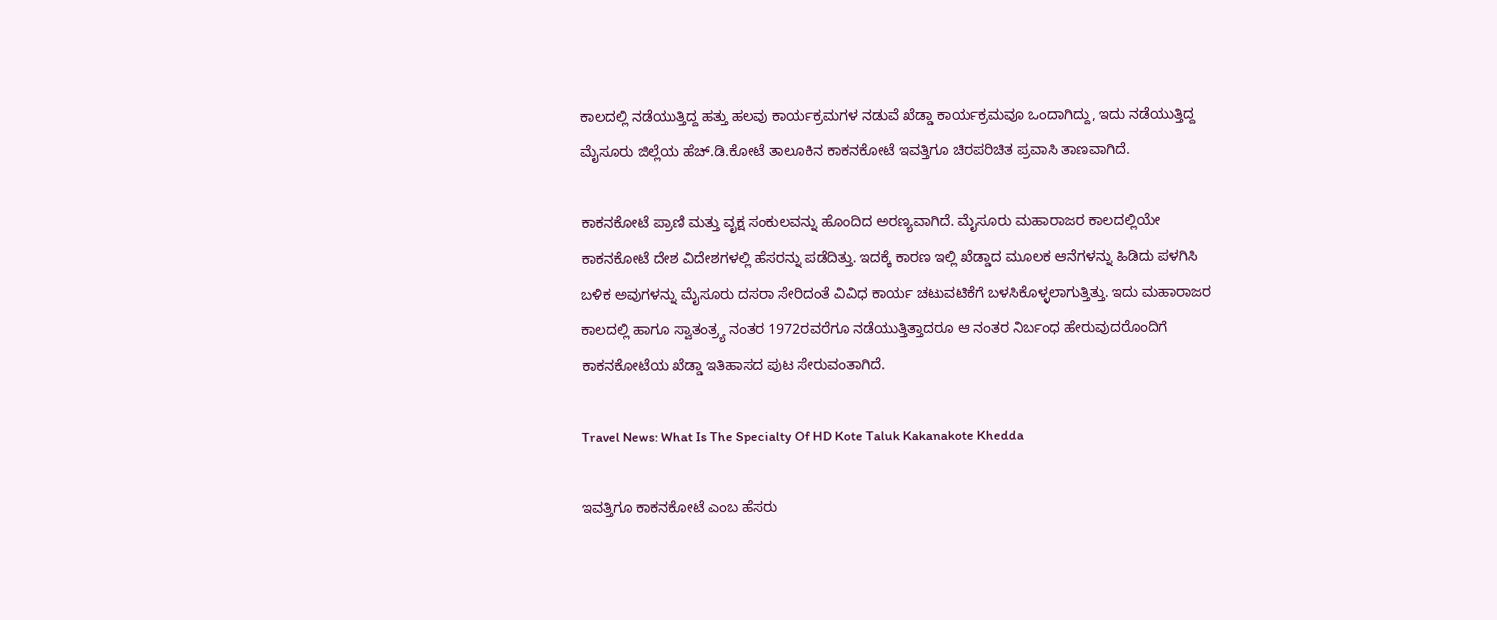ಕಾಲದಲ್ಲಿ ನಡೆಯುತ್ತಿದ್ದ ಹತ್ತು ಹಲವು ಕಾರ್ಯಕ್ರಮಗಳ ನಡುವೆ ಖೆಡ್ಡಾ ಕಾರ್ಯಕ್ರಮವೂ ಒಂದಾಗಿದ್ದು, ಇದು ನಡೆಯುತ್ತಿದ್ದ ಮೈಸೂರು ಜಿಲ್ಲೆಯ ಹೆಚ್.ಡಿ.ಕೋಟೆ ತಾಲೂಕಿನ ಕಾಕನಕೋಟೆ ಇವತ್ತಿಗೂ ಚಿರಪರಿಚಿತ ಪ್ರವಾಸಿ ತಾಣವಾಗಿದೆ.

ಕಾಕನಕೋಟೆ ಪ್ರಾಣಿ ಮತ್ತು ವೃಕ್ಷ ಸಂಕುಲವನ್ನು ಹೊಂದಿದ ಅರಣ್ಯವಾಗಿದೆ. ಮೈಸೂರು ಮಹಾರಾಜರ ಕಾಲದಲ್ಲಿಯೇ ಕಾಕನಕೋಟೆ ದೇಶ ವಿದೇಶಗಳಲ್ಲಿ ಹೆಸರನ್ನು ಪಡೆದಿತ್ತು. ಇದಕ್ಕೆ ಕಾರಣ ಇಲ್ಲಿ ಖೆಡ್ಡಾದ ಮೂಲಕ ಆನೆಗಳನ್ನು ಹಿಡಿದು ಪಳಗಿಸಿ ಬಳಿಕ ಅವುಗಳನ್ನು ಮೈಸೂರು ದಸರಾ ಸೇರಿದಂತೆ ವಿವಿಧ ಕಾರ್ಯ ಚಟುವಟಿಕೆಗೆ ಬಳಸಿಕೊಳ್ಳಲಾಗುತ್ತಿತ್ತು. ಇದು ಮಹಾರಾಜರ ಕಾಲದಲ್ಲಿ ಹಾಗೂ ಸ್ವಾತಂತ್ರ್ಯ ನಂತರ 1972ರವರೆಗೂ ನಡೆಯುತ್ತಿತ್ತಾದರೂ ಆ ನಂತರ ನಿರ್ಬಂಧ ಹೇರುವುದರೊಂದಿಗೆ ಕಾಕನಕೋಟೆಯ ಖೆಡ್ಡಾ ಇತಿಹಾಸದ ಪುಟ ಸೇರುವಂತಾಗಿದೆ.

Travel News: What Is The Specialty Of HD Kote Taluk Kakanakote Khedda

ಇವತ್ತಿಗೂ ಕಾಕನಕೋಟೆ ಎಂಬ ಹೆಸರು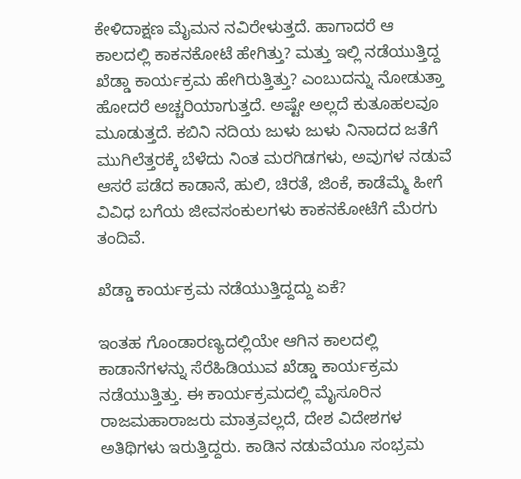ಕೇಳಿದಾಕ್ಷಣ ಮೈಮನ ನವಿರೇಳುತ್ತದೆ. ಹಾಗಾದರೆ ಆ ಕಾಲದಲ್ಲಿ ಕಾಕನಕೋಟೆ ಹೇಗಿತ್ತು? ಮತ್ತು ಇಲ್ಲಿ ನಡೆಯುತ್ತಿದ್ದ ಖೆಡ್ಡಾ ಕಾರ್ಯಕ್ರಮ ಹೇಗಿರುತ್ತಿತ್ತು? ಎಂಬುದನ್ನು ನೋಡುತ್ತಾ ಹೋದರೆ ಅಚ್ಚರಿಯಾಗುತ್ತದೆ. ಅಷ್ಟೇ ಅಲ್ಲದೆ ಕುತೂಹಲವೂ ಮೂಡುತ್ತದೆ. ಕಬಿನಿ ನದಿಯ ಜುಳು ಜುಳು ನಿನಾದದ ಜತೆಗೆ ಮುಗಿಲೆತ್ತರಕ್ಕೆ ಬೆಳೆದು ನಿಂತ ಮರಗಿಡಗಳು, ಅವುಗಳ ನಡುವೆ ಆಸರೆ ಪಡೆದ ಕಾಡಾನೆ, ಹುಲಿ, ಚಿರತೆ, ಜಿಂಕೆ, ಕಾಡೆಮ್ಮೆ ಹೀಗೆ ವಿವಿಧ ಬಗೆಯ ಜೀವಸಂಕುಲಗಳು ಕಾಕನಕೋಟೆಗೆ ಮೆರಗು ತಂದಿವೆ.

ಖೆಡ್ಡಾ ಕಾರ್ಯಕ್ರಮ ನಡೆಯುತ್ತಿದ್ದದ್ದು ಏಕೆ?

ಇಂತಹ ಗೊಂಡಾರಣ್ಯದಲ್ಲಿಯೇ ಆಗಿನ ಕಾಲದಲ್ಲಿ ಕಾಡಾನೆಗಳನ್ನು ಸೆರೆಹಿಡಿಯುವ ಖೆಡ್ಡಾ ಕಾರ್ಯಕ್ರಮ ನಡೆಯುತ್ತಿತ್ತು. ಈ ಕಾರ್ಯಕ್ರಮದಲ್ಲಿ ಮೈಸೂರಿನ ರಾಜಮಹಾರಾಜರು ಮಾತ್ರವಲ್ಲದೆ, ದೇಶ ವಿದೇಶಗಳ ಅತಿಥಿಗಳು ಇರುತ್ತಿದ್ದರು. ಕಾಡಿನ ನಡುವೆಯೂ ಸಂಭ್ರಮ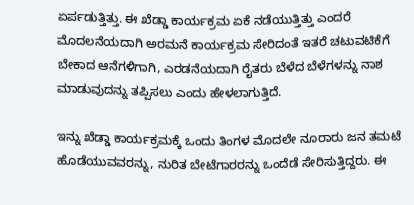ಏರ್ಪಡುತ್ತಿತ್ತು. ಈ ಖೆಡ್ಡಾ ಕಾರ್ಯಕ್ರಮ ಏಕೆ ನಡೆಯುತ್ತಿತ್ತು ಎಂದರೆ ಮೊದಲನೆಯದಾಗಿ ಅರಮನೆ ಕಾರ್ಯಕ್ರಮ ಸೇರಿದಂತೆ ಇತರೆ ಚಟುವಟಿಕೆಗೆ ಬೇಕಾದ ಆನೆಗಳಿಗಾಗಿ, ಎರಡನೆಯದಾಗಿ ರೈತರು ಬೆಳೆದ ಬೆಳೆಗಳನ್ನು ನಾಶ ಮಾಡುವುದನ್ನು ತಪ್ಪಿಸಲು ಎಂದು ಹೇಳಲಾಗುತ್ತಿದೆ.

ಇನ್ನು ಖೆಡ್ಡಾ ಕಾರ್ಯಕ್ರಮಕ್ಕೆ ಒಂದು ತಿಂಗಳ ಮೊದಲೇ ನೂರಾರು ಜನ ತಮಟೆ ಹೊಡೆಯುವವರನ್ನು, ನುರಿತ ಬೇಟೆಗಾರರನ್ನು ಒಂದೆಡೆ ಸೇರಿಸುತ್ತಿದ್ದರು. ಈ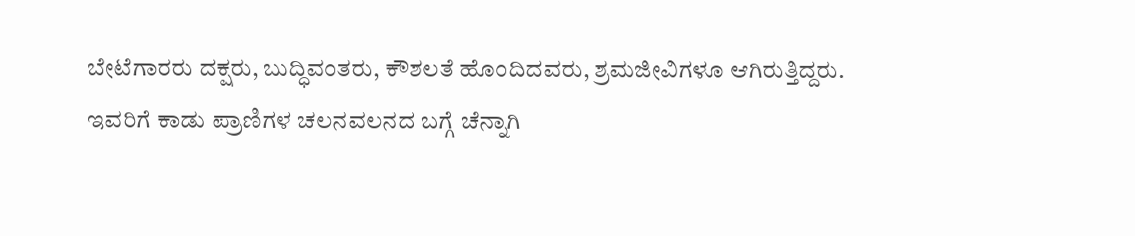ಬೇಟೆಗಾರರು ದಕ್ಷರು, ಬುದ್ಧಿವಂತರು, ಕೌಶಲತೆ ಹೊಂದಿದವರು, ಶ್ರಮಜೀವಿಗಳೂ ಆಗಿರುತ್ತಿದ್ದರು. ಇವರಿಗೆ ಕಾಡು ಪ್ರಾಣಿಗಳ ಚಲನವಲನದ ಬಗ್ಗೆ ಚೆನ್ನಾಗಿ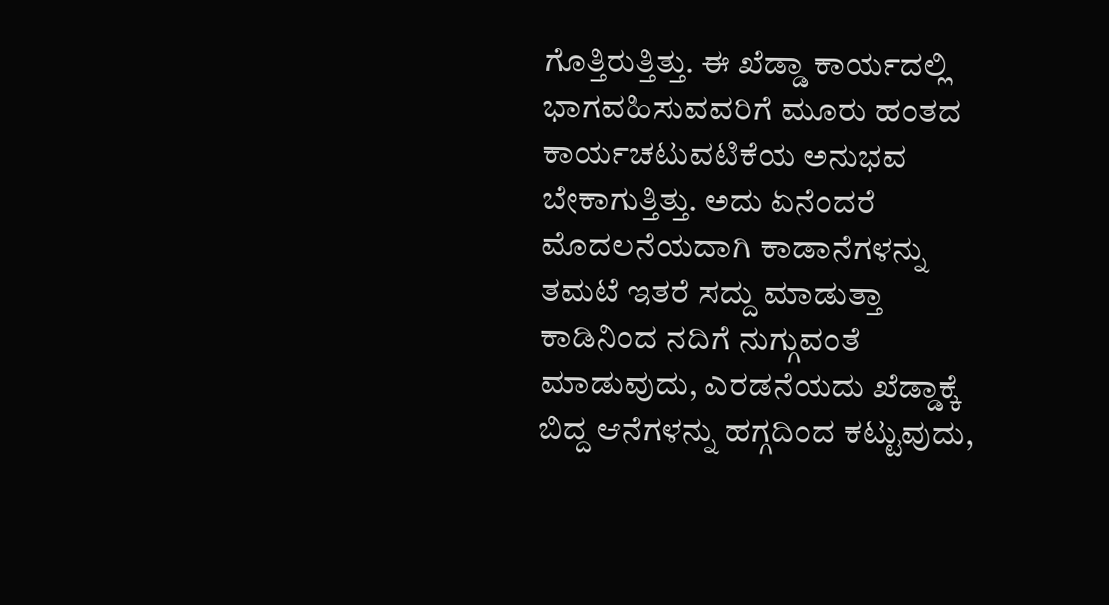ಗೊತ್ತಿರುತ್ತಿತ್ತು. ಈ ಖೆಡ್ಡಾ ಕಾರ್ಯದಲ್ಲಿ ಭಾಗವಹಿಸುವವರಿಗೆ ಮೂರು ಹಂತದ ಕಾರ್ಯಚಟುವಟಿಕೆಯ ಅನುಭವ ಬೇಕಾಗುತ್ತಿತ್ತು. ಅದು ಏನೆಂದರೆ ಮೊದಲನೆಯದಾಗಿ ಕಾಡಾನೆಗಳನ್ನು ತಮಟೆ ಇತರೆ ಸದ್ದು ಮಾಡುತ್ತಾ ಕಾಡಿನಿಂದ ನದಿಗೆ ನುಗ್ಗುವಂತೆ ಮಾಡುವುದು, ಎರಡನೆಯದು ಖೆಡ್ಡಾಕ್ಕೆ ಬಿದ್ದ ಆನೆಗಳನ್ನು ಹಗ್ಗದಿಂದ ಕಟ್ಟುವುದು,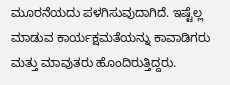ಮೂರನೆಯದು ಪಳಗಿಸುವುದಾಗಿದೆ. ಇಷ್ಟೆಲ್ಲ ಮಾಡುವ ಕಾರ್ಯಕ್ಷಮತೆಯನ್ನು ಕಾವಾಡಿಗರು ಮತ್ತು ಮಾವುತರು ಹೊಂದಿರುತ್ತಿದ್ದರು.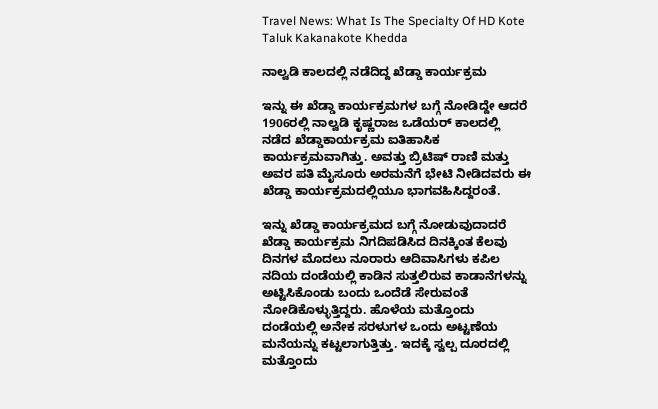Travel News: What Is The Specialty Of HD Kote Taluk Kakanakote Khedda

ನಾಲ್ವಡಿ ಕಾಲದಲ್ಲಿ ನಡೆದಿದ್ದ ಖೆಡ್ಡಾ ಕಾರ್ಯಕ್ರಮ

ಇನ್ನು ಈ ಖೆಡ್ಡಾ ಕಾರ್ಯಕ್ರಮಗಳ ಬಗ್ಗೆ ನೋಡಿದ್ದೇ ಆದರೆ 1906ರಲ್ಲಿ ನಾಲ್ವಡಿ ಕೃಷ್ಣರಾಜ ಒಡೆಯರ್ ಕಾಲದಲ್ಲಿ ನಡೆದ ಖೆಡ್ಡಾಕಾರ್ಯಕ್ರಮ ಐತಿಹಾಸಿಕ ಕಾರ್ಯಕ್ರಮವಾಗಿತ್ತು. ಅವತ್ತು ಬ್ರಿಟಿಷ್ ರಾಣಿ ಮತ್ತು ಅವರ ಪತಿ ಮೈಸೂರು ಅರಮನೆಗೆ ಭೇಟಿ ನೀಡಿದವರು ಈ ಖೆಡ್ಡಾ ಕಾರ್ಯಕ್ರಮದಲ್ಲಿಯೂ ಭಾಗವಹಿಸಿದ್ದರಂತೆ.

ಇನ್ನು ಖೆಡ್ಡಾ ಕಾರ್ಯಕ್ರಮದ ಬಗ್ಗೆ ನೋಡುವುದಾದರೆ ಖೆಡ್ಡಾ ಕಾರ್ಯಕ್ರಮ ನಿಗದಿಪಡಿಸಿದ ದಿನಕ್ಕಿಂತ ಕೆಲವು ದಿನಗಳ ಮೊದಲು ನೂರಾರು ಆದಿವಾಸಿಗಳು ಕಪಿಲ ನದಿಯ ದಂಡೆಯಲ್ಲಿ ಕಾಡಿನ ಸುತ್ತಲಿರುವ ಕಾಡಾನೆಗಳನ್ನು ಅಟ್ಟಿಸಿಕೊಂಡು ಬಂದು ಒಂದೆಡೆ ಸೇರುವಂತೆ ನೋಡಿಕೊಳ್ಳುತ್ತಿದ್ದರು. ಹೊಳೆಯ ಮತ್ತೊಂದು ದಂಡೆಯಲ್ಲಿ ಅನೇಕ ಸರಳುಗಳ ಒಂದು ಅಟ್ಟಣೆಯ ಮನೆಯನ್ನು ಕಟ್ಟಲಾಗುತ್ತಿತ್ತು. ಇದಕ್ಕೆ ಸ್ವಲ್ಪ ದೂರದಲ್ಲಿ ಮತ್ತೊಂದು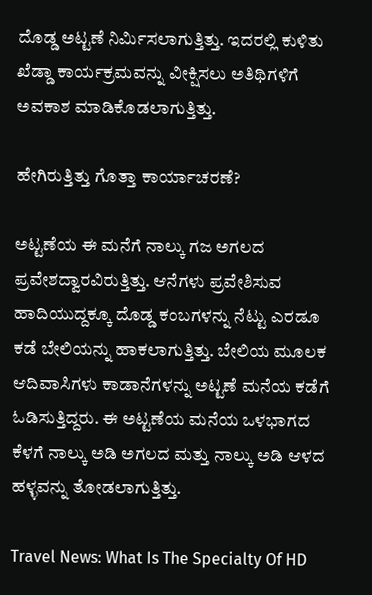ದೊಡ್ಡ ಅಟ್ಟಣೆ ನಿರ್ಮಿಸಲಾಗುತ್ತಿತ್ತು. ಇದರಲ್ಲಿ ಕುಳಿತು ಖೆಡ್ಡಾ ಕಾರ್ಯಕ್ರಮವನ್ನು ವೀಕ್ಷಿಸಲು ಅತಿಥಿಗಳಿಗೆ ಅವಕಾಶ ಮಾಡಿಕೊಡಲಾಗುತ್ತಿತ್ತು.

ಹೇಗಿರುತ್ತಿತ್ತು ಗೊತ್ತಾ ಕಾರ್ಯಾಚರಣೆ?

ಅಟ್ಟಣೆಯ ಈ ಮನೆಗೆ ನಾಲ್ಕು ಗಜ ಅಗಲದ ಪ್ರವೇಶದ್ವಾರವಿರುತ್ತಿತ್ತು. ಆನೆಗಳು ಪ್ರವೇಶಿಸುವ ಹಾದಿಯುದ್ದಕ್ಕೂ ದೊಡ್ಡ ಕಂಬಗಳನ್ನು ನೆಟ್ಟು ಎರಡೂ ಕಡೆ ಬೇಲಿಯನ್ನು ಹಾಕಲಾಗುತ್ತಿತ್ತು. ಬೇಲಿಯ ಮೂಲಕ ಆದಿವಾಸಿಗಳು ಕಾಡಾನೆಗಳನ್ನು ಅಟ್ಟಣೆ ಮನೆಯ ಕಡೆಗೆ ಓಡಿಸುತ್ತಿದ್ದರು. ಈ ಅಟ್ಟಣೆಯ ಮನೆಯ ಒಳಭಾಗದ ಕೆಳಗೆ ನಾಲ್ಕು ಅಡಿ ಅಗಲದ ಮತ್ತು ನಾಲ್ಕು ಅಡಿ ಆಳದ ಹಳ್ಳವನ್ನು ತೋಡಲಾಗುತ್ತಿತ್ತು.

Travel News: What Is The Specialty Of HD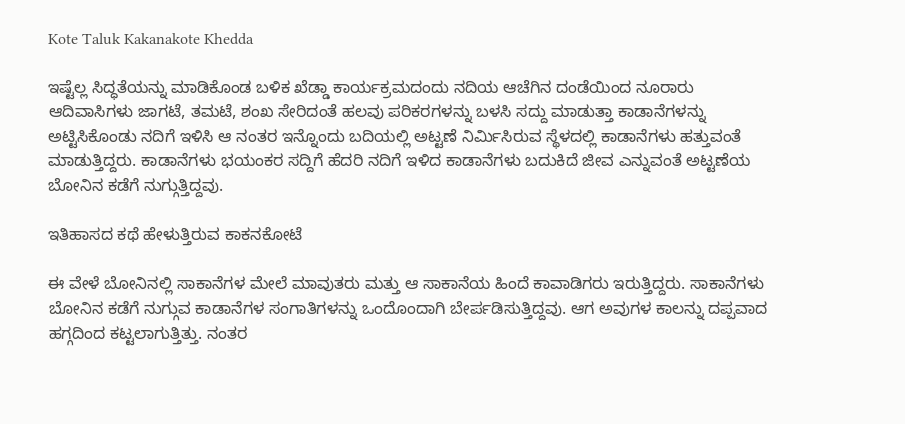Kote Taluk Kakanakote Khedda

ಇಷ್ಟೆಲ್ಲ ಸಿದ್ಧತೆಯನ್ನು ಮಾಡಿಕೊಂಡ ಬಳಿಕ ಖೆಡ್ಡಾ ಕಾರ್ಯಕ್ರಮದಂದು ನದಿಯ ಆಚೆಗಿನ ದಂಡೆಯಿಂದ ನೂರಾರು ಆದಿವಾಸಿಗಳು ಜಾಗಟೆ, ತಮಟೆ, ಶಂಖ ಸೇರಿದಂತೆ ಹಲವು ಪರಿಕರಗಳನ್ನು ಬಳಸಿ ಸದ್ದು ಮಾಡುತ್ತಾ ಕಾಡಾನೆಗಳನ್ನು ಅಟ್ಟಿಸಿಕೊಂಡು ನದಿಗೆ ಇಳಿಸಿ ಆ ನಂತರ ಇನ್ನೊಂದು ಬದಿಯಲ್ಲಿ ಅಟ್ಟಣೆ ನಿರ್ಮಿಸಿರುವ ಸ್ಥೆಳದಲ್ಲಿ ಕಾಡಾನೆಗಳು ಹತ್ತುವಂತೆ ಮಾಡುತ್ತಿದ್ದರು. ಕಾಡಾನೆಗಳು ಭಯಂಕರ ಸದ್ದಿಗೆ ಹೆದರಿ ನದಿಗೆ ಇಳಿದ ಕಾಡಾನೆಗಳು ಬದುಕಿದೆ ಜೀವ ಎನ್ನುವಂತೆ ಅಟ್ಟಣೆಯ ಬೋನಿನ ಕಡೆಗೆ ನುಗ್ಗುತ್ತಿದ್ದವು.

ಇತಿಹಾಸದ ಕಥೆ ಹೇಳುತ್ತಿರುವ ಕಾಕನಕೋಟೆ

ಈ ವೇಳೆ ಬೋನಿನಲ್ಲಿ ಸಾಕಾನೆಗಳ ಮೇಲೆ ಮಾವುತರು ಮತ್ತು ಆ ಸಾಕಾನೆಯ ಹಿಂದೆ ಕಾವಾಡಿಗರು ಇರುತ್ತಿದ್ದರು. ಸಾಕಾನೆಗಳು ಬೋನಿನ ಕಡೆಗೆ ನುಗ್ಗುವ ಕಾಡಾನೆಗಳ ಸಂಗಾತಿಗಳನ್ನು ಒಂದೊಂದಾಗಿ ಬೇರ್ಪಡಿಸುತ್ತಿದ್ದವು. ಆಗ ಅವುಗಳ ಕಾಲನ್ನು ದಪ್ಪವಾದ ಹಗ್ಗದಿಂದ ಕಟ್ಟಲಾಗುತ್ತಿತ್ತು. ನಂತರ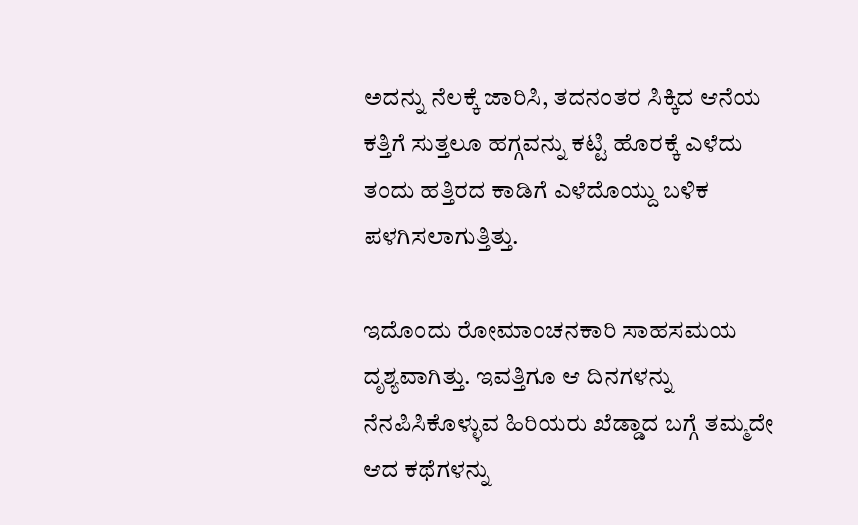ಅದನ್ನು ನೆಲಕ್ಕೆ ಜಾರಿಸಿ, ತದನಂತರ ಸಿಕ್ಕಿದ ಆನೆಯ ಕತ್ತಿಗೆ ಸುತ್ತಲೂ ಹಗ್ಗವನ್ನು ಕಟ್ಟಿ ಹೊರಕ್ಕೆ ಎಳೆದು ತಂದು ಹತ್ತಿರದ ಕಾಡಿಗೆ ಎಳೆದೊಯ್ದು ಬಳಿಕ ಪಳಗಿಸಲಾಗುತ್ತಿತ್ತು.

ಇದೊಂದು ರೋಮಾಂಚನಕಾರಿ ಸಾಹಸಮಯ ದೃಶ್ಯವಾಗಿತ್ತು. ಇವತ್ತಿಗೂ ಆ ದಿನಗಳನ್ನು ನೆನಪಿಸಿಕೊಳ್ಳುವ ಹಿರಿಯರು ಖೆಡ್ಡಾದ ಬಗ್ಗೆ ತಮ್ಮದೇ ಆದ ಕಥೆಗಳನ್ನು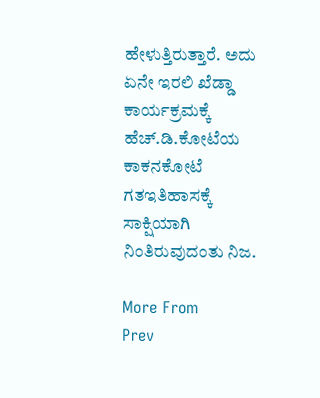ಹೇಳುತ್ತಿರುತ್ತಾರೆ. ಅದು ಏನೇ ಇರಲಿ ಖೆಡ್ಡಾ ಕಾರ್ಯಕ್ರಮಕ್ಕೆ ಹೆಚ್.ಡಿ.ಕೋಟೆಯ ಕಾಕನಕೋಟೆ ಗತಇತಿಹಾಸಕ್ಕೆ ಸಾಕ್ಷಿಯಾಗಿ ನಿಂತಿರುವುದಂತು ನಿಜ.

More From
Prev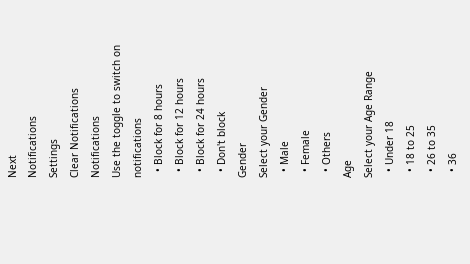Next
Notifications
Settings
Clear Notifications
Notifications
Use the toggle to switch on notifications
  • Block for 8 hours
  • Block for 12 hours
  • Block for 24 hours
  • Don't block
Gender
Select your Gender
  • Male
  • Female
  • Others
Age
Select your Age Range
  • Under 18
  • 18 to 25
  • 26 to 35
  • 36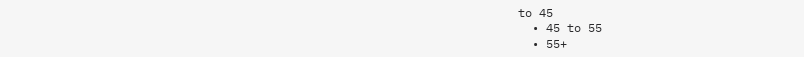to 45
  • 45 to 55
  • 55+